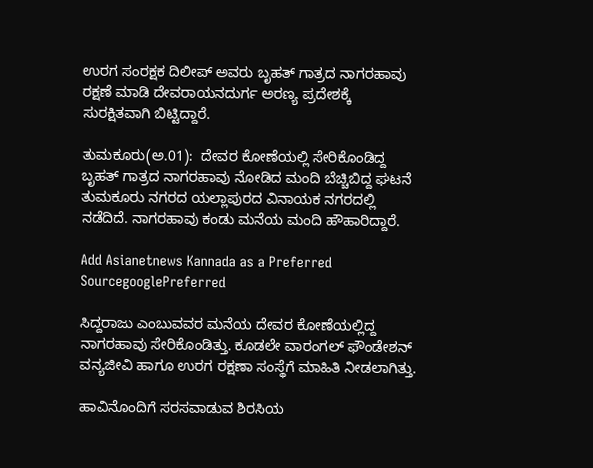ಉರಗ ಸಂರಕ್ಷಕ ದಿಲೀಪ್ ಅವರು ಬೃಹತ್‌ ಗಾತ್ರದ ನಾಗರಹಾವು ರಕ್ಷಣೆ ಮಾಡಿ ದೇವರಾಯನದುರ್ಗ ಅರಣ್ಯ ಪ್ರದೇಶಕ್ಕೆ ಸುರಕ್ಷಿತವಾಗಿ ಬಿಟ್ಟಿದ್ದಾರೆ.

ತುಮಕೂರು(ಅ.01):  ದೇವರ ಕೋಣೆಯಲ್ಲಿ ಸೇರಿಕೊಂಡಿದ್ದ ಬೃಹತ್ ಗಾತ್ರದ ನಾಗರಹಾವು ನೋಡಿದ ಮಂದಿ ಬೆಚ್ಚಿಬಿದ್ದ ಘಟನೆ ತುಮಕೂರು ನಗರದ ಯಲ್ಲಾಪುರದ ವಿನಾಯಕ ನಗರದಲ್ಲಿ ನಡೆದಿದೆ. ನಾಗರಹಾವು ಕಂಡು ಮನೆಯ ಮಂದಿ ಹೌಹಾರಿದ್ದಾರೆ.

Add Asianetnews Kannada as a Preferred SourcegooglePreferred

ಸಿದ್ದರಾಜು ಎಂಬುವವರ ಮನೆಯ ದೇವರ ಕೋಣೆಯಲ್ಲಿದ್ದ ನಾಗರಹಾವು ಸೇರಿಕೊಂಡಿತ್ತು. ಕೂಡಲೇ ವಾರಂಗಲ್ ಫೌಂಡೇಶನ್ ವನ್ಯಜೀವಿ ಹಾಗೂ ಉರಗ ರಕ್ಷಣಾ ಸಂಸ್ಥೆಗೆ ಮಾಹಿತಿ ನೀಡಲಾಗಿತ್ತು.

ಹಾವಿನೊಂದಿಗೆ ಸರಸವಾಡುವ ಶಿರಸಿಯ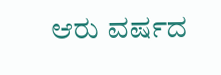ಆರು ವರ್ಷದ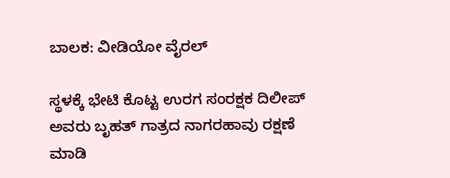ಬಾಲಕ: ವೀಡಿಯೋ ವೈರಲ್

ಸ್ಥಳಕ್ಕೆ ಭೇಟಿ ಕೊಟ್ಟ ಉರಗ ಸಂರಕ್ಷಕ ದಿಲೀಪ್ ಅವರು ಬೃಹತ್‌ ಗಾತ್ರದ ನಾಗರಹಾವು ರಕ್ಷಣೆ ಮಾಡಿ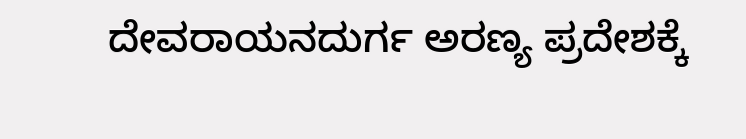ದೇವರಾಯನದುರ್ಗ ಅರಣ್ಯ ಪ್ರದೇಶಕ್ಕೆ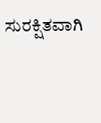ಸುರಕ್ಷಿತವಾಗಿ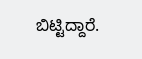ಬಿಟ್ಟಿದ್ದಾರೆ.